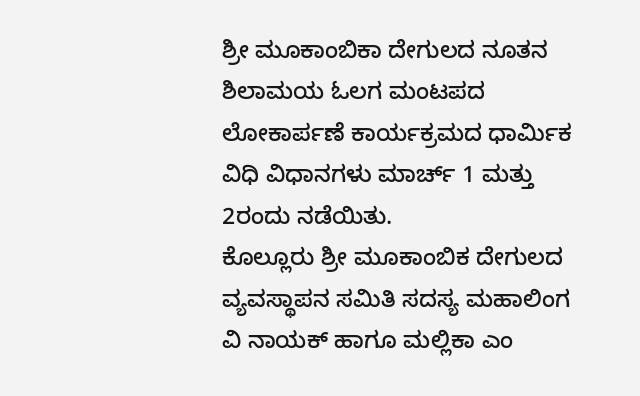ಶ್ರೀ ಮೂಕಾಂಬಿಕಾ ದೇಗುಲದ ನೂತನ ಶಿಲಾಮಯ ಓಲಗ ಮಂಟಪದ ಲೋಕಾರ್ಪಣೆ ಕಾರ್ಯಕ್ರಮದ ಧಾರ್ಮಿಕ ವಿಧಿ ವಿಧಾನಗಳು ಮಾರ್ಚ್ 1 ಮತ್ತು 2ರಂದು ನಡೆಯಿತು.
ಕೊಲ್ಲೂರು ಶ್ರೀ ಮೂಕಾಂಬಿಕ ದೇಗುಲದ ವ್ಯವಸ್ಥಾಪನ ಸಮಿತಿ ಸದಸ್ಯ ಮಹಾಲಿಂಗ ವಿ ನಾಯಕ್ ಹಾಗೂ ಮಲ್ಲಿಕಾ ಎಂ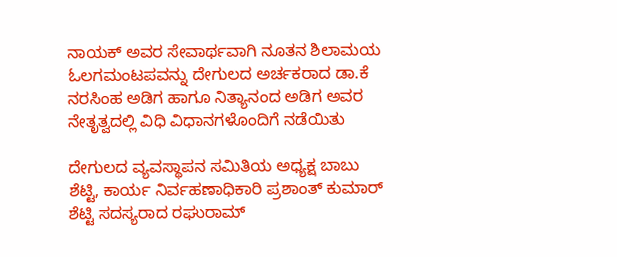ನಾಯಕ್ ಅವರ ಸೇವಾರ್ಥವಾಗಿ ನೂತನ ಶಿಲಾಮಯ ಓಲಗಮಂಟಪವನ್ನು ದೇಗುಲದ ಅರ್ಚಕರಾದ ಡಾ.ಕೆ ನರಸಿಂಹ ಅಡಿಗ ಹಾಗೂ ನಿತ್ಯಾನಂದ ಅಡಿಗ ಅವರ ನೇತೃತ್ವದಲ್ಲಿ ವಿಧಿ ವಿಧಾನಗಳೊಂದಿಗೆ ನಡೆಯಿತು

ದೇಗುಲದ ವ್ಯವಸ್ಥಾಪನ ಸಮಿತಿಯ ಅಧ್ಯಕ್ಷ ಬಾಬು ಶೆಟ್ಟಿ, ಕಾರ್ಯ ನಿರ್ವಹಣಾಧಿಕಾರಿ ಪ್ರಶಾಂತ್ ಕುಮಾರ್ ಶೆಟ್ಟಿ ಸದಸ್ಯರಾದ ರಘುರಾಮ್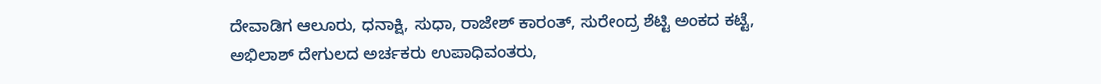ದೇವಾಡಿಗ ಆಲೂರು, ಧನಾಕ್ಷಿ, ಸುಧಾ, ರಾಜೇಶ್ ಕಾರಂತ್, ಸುರೇಂದ್ರ ಶೆಟ್ಟಿ ಅಂಕದ ಕಟ್ಟೆ, ಅಭಿಲಾಶ್ ದೇಗುಲದ ಅರ್ಚಕರು ಉಪಾಧಿವಂತರು,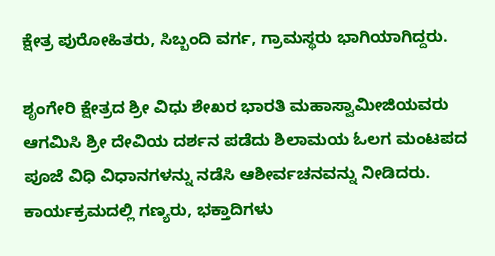ಕ್ಷೇತ್ರ ಪುರೋಹಿತರು, ಸಿಬ್ಬಂದಿ ವರ್ಗ, ಗ್ರಾಮಸ್ಥರು ಭಾಗಿಯಾಗಿದ್ದರು.

ಶೃಂಗೇರಿ ಕ್ಷೇತ್ರದ ಶ್ರೀ ವಿಧು ಶೇಖರ ಭಾರತಿ ಮಹಾಸ್ವಾಮೀಜಿಯವರು ಆಗಮಿಸಿ ಶ್ರೀ ದೇವಿಯ ದರ್ಶನ ಪಡೆದು ಶಿಲಾಮಯ ಓಲಗ ಮಂಟಪದ ಪೂಜೆ ವಿಧಿ ವಿಧಾನಗಳನ್ನು ನಡೆಸಿ ಆಶೀರ್ವಚನವನ್ನು ನೀಡಿದರು.
ಕಾರ್ಯಕ್ರಮದಲ್ಲಿ ಗಣ್ಯರು, ಭಕ್ತಾದಿಗಳು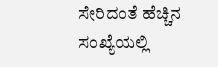ಸೇರಿದಂತೆ ಹೆಚ್ಚಿನ ಸಂಖ್ಯೆಯಲ್ಲಿ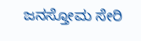ಜನಸ್ತೋಮ ಸೇರಿ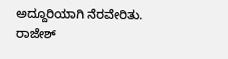ಅದ್ದೂರಿಯಾಗಿ ನೆರವೇರಿತು.
ರಾಜೇಶ್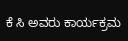ಕೆ ಸಿ ಅವರು ಕಾರ್ಯಕ್ರಮ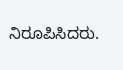ನಿರೂಪಿಸಿದರು.